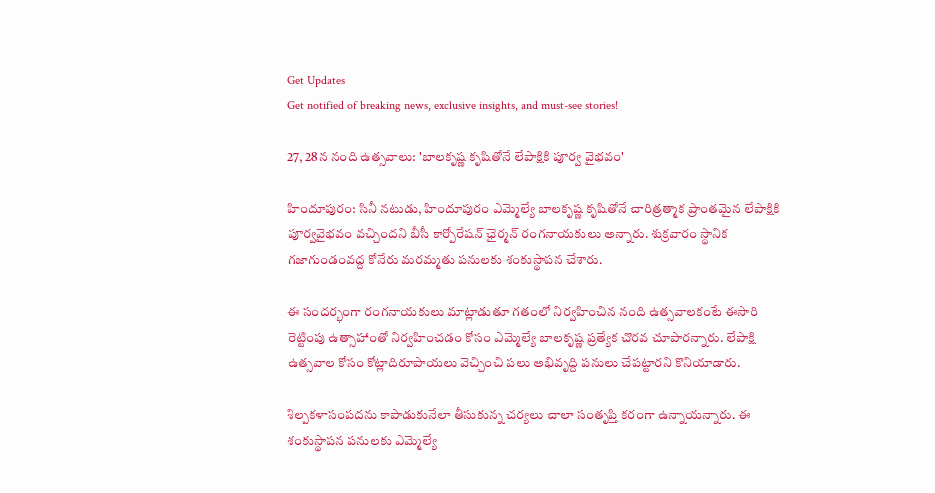Get Updates
Get notified of breaking news, exclusive insights, and must-see stories!

27, 28న నంది ఉత్సవాలు: 'బాలకృష్ణ కృషితోనే లేపాక్షికి పూర్వ వైభవం'

హిందూపురం: సినీ నటుడు, హిందూపురం ఎమ్మెల్యే బాలకృష్ణ కృషితోనే చారిత్రత్మాక ప్రాంతమైన లేపాక్షికి పూర్వవైభవం వచ్చిందని బీసీ కార్పోరేషన్ ఛైర్మన్ రంగనాయకులు అన్నారు. శుక్రవారం స్థానిక గజాగుండంవద్ద కోనేరు మరమ్మతు పనులకు శంకుస్థాపన చేశారు.

ఈ సందర్భంగా రంగనాయకులు మాట్లాడుతూ గతంలో నిర్వహించిన నంది ఉత్సవాలకంటే ఈసారి రెట్టింపు ఉత్సాహాంతో నిర్వహించడం కోసం ఎమ్మెల్యే బాలకృష్ణ ప్రత్యేక చొరవ చూపారన్నారు. లేపాక్షి ఉత్సవాల కోసం కోట్లాదిరూపాయలు వెచ్చించి పలు అభివృద్ది పనులు చేపట్టారని కొనియాడారు.

శిల్పకళాసంపదను కాపాడుకునేలా తీసుకున్న చర్యలు చాలా సంతృప్తి కరంగా ఉన్నాయన్నారు. ఈ శంకుస్థాపన పనులకు ఎమ్మెల్యే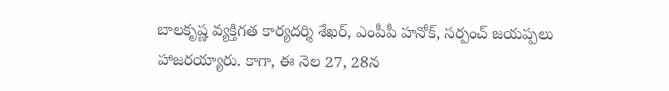బాలకృష్ణ వ్యక్తిగత కార్యదర్శి శేఖర్, ఎంపీపీ హనోక్‌, సర్పంచ్‌ జయప్పలు హాజరయ్యారు. కాగా, ఈ నెల 27, 28న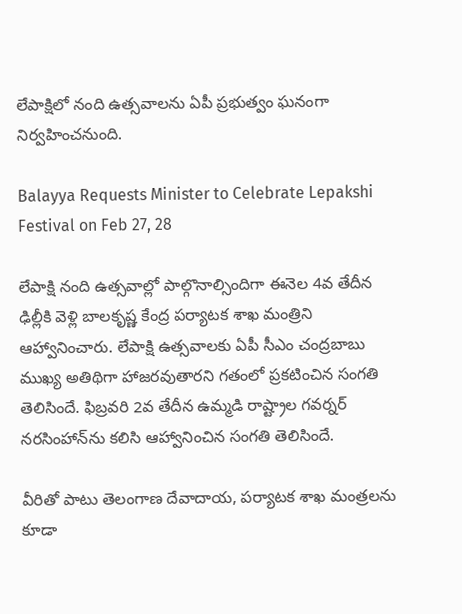లేపాక్షిలో నంది ఉత్సవాలను ఏపీ ప్రభుత్వం ఘనంగా నిర్వహించనుంది.

Balayya Requests Minister to Celebrate Lepakshi Festival on Feb 27, 28

లేపాక్షి నంది ఉత్సవాల్లో పాల్గొనాల్సిందిగా ఈనెల 4వ తేదీన ఢిల్లీకి వెళ్లి బాలకృష్ణ కేంద్ర పర్యాటక శాఖ మంత్రిని ఆహ్వానించారు. లేపాక్షి ఉత్సవాలకు ఏపీ సీఎం చంద్రబాబు ముఖ్య అతిథిగా హాజరవుతారని గతంలో ప్రకటించిన సంగతి తెలిసిందే. ఫిబ్రవరి 2వ తేదీన ఉమ్మడి రాష్ట్రాల గవర్నర్‌ నరసింహాన్‌ను కలిసి ఆహ్వానించిన సంగతి తెలిసిందే.

వీరితో పాటు తెలంగాణ దేవాదాయ, పర్యాటక శాఖ మంత్రలను కూడా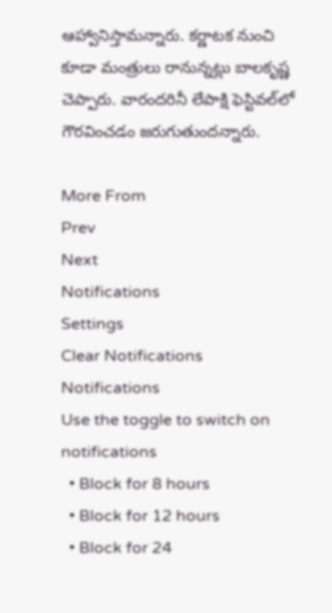ఆహ్వానిస్తామన్నారు. కర్ణాటక నుంచి కూడా మంత్రులు రానున్నట్లు బాలకృష్ణ చెప్పారు. వారందరినీ లేపాక్షి ఫెస్టివల్‌లో గౌరవించడం జరుగుతుందన్నారు.

More From
Prev
Next
Notifications
Settings
Clear Notifications
Notifications
Use the toggle to switch on notifications
  • Block for 8 hours
  • Block for 12 hours
  • Block for 24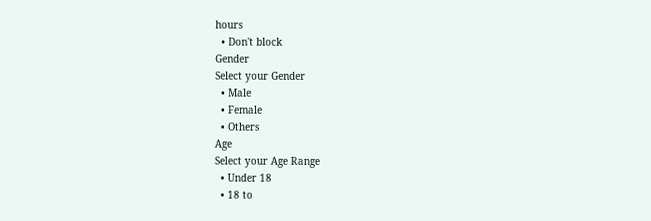hours
  • Don't block
Gender
Select your Gender
  • Male
  • Female
  • Others
Age
Select your Age Range
  • Under 18
  • 18 to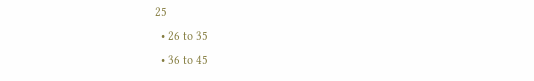25
  • 26 to 35
  • 36 to 45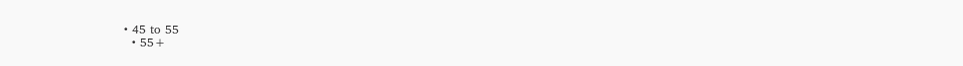• 45 to 55
  • 55+